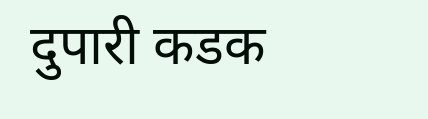दुपारी कडक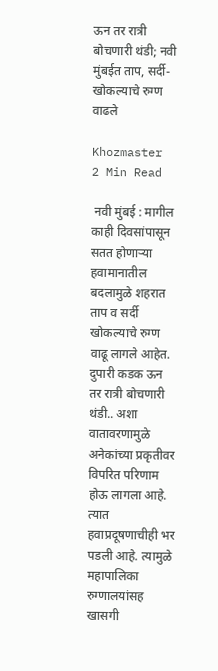ऊन तर रात्री बोचणारी थंडी; नवी मुंबईत ताप, सर्दी-खोकल्याचे रुग्ण वाढले

Khozmaster
2 Min Read

 नवी मुंबई : मागील काही दिवसांपासून सतत होणाऱ्या हवामानातील बदलामुळे शहरात ताप व सर्दी खोकल्याचे रुग्ण वाढू लागले आहेत. दुपारी कडक ऊन तर रात्री बोचणारी थंडी.. अशा वातावरणामुळे अनेकांच्या प्रकृतीवर विपरित परिणाम होऊ लागला आहे. त्यात हवाप्रदूषणाचीही भर पडली आहे. त्यामुळे महापालिका रुग्णालयांसह खासगी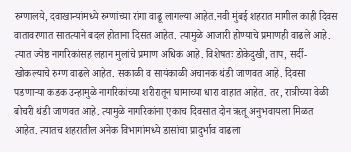रुग्णालये, दवाखान्यांमध्ये रुग्णांच्या रांगा वाढू लागल्या आहेत.नवी मुंबई शहरात मागील काही दिवस वातावरणात सातत्याने बदल होताना दिसत आहेत. त्यामुळे आजारी होण्याचे प्रमाणही वाढले आहे. त्यात ज्येष्ठ नागरिकांसह लहान मुलांचे प्रमाण अधिक आहे. विशेषतः डोकेदुखी, ताप, सर्दी-खोकल्याचे रुग्ण वाढले आहेत. सकाळी व सायंकाळी अचानक थंडी जाणवत आहे. दिवसा पडणाऱ्या कडक उन्हामुळे नागरिकांच्या शरीरातून घामाच्या धारा वाहात आहेत. तर, रात्रीच्या वेळी बोचरी थंडी जाणवत आहे. त्यामुळे नागरिकांना एकाच दिवसात दोन ऋतू अनुभवायला मिळत आहेत. त्यातच शहरातील अनेक विभागांमध्ये डासांचा प्रादुर्भाव वाढला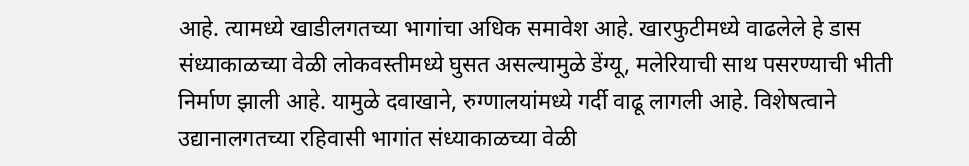आहे. त्यामध्ये खाडीलगतच्या भागांचा अधिक समावेश आहे. खारफुटीमध्ये वाढलेले हे डास संध्याकाळच्या वेळी लोकवस्तीमध्ये घुसत असल्यामुळे डेंग्यू, मलेरियाची साथ पसरण्याची भीती निर्माण झाली आहे. यामुळे दवाखाने, रुग्णालयांमध्ये गर्दी वाढू लागली आहे. विशेषत्वाने उद्यानालगतच्या रहिवासी भागांत संध्याकाळच्या वेळी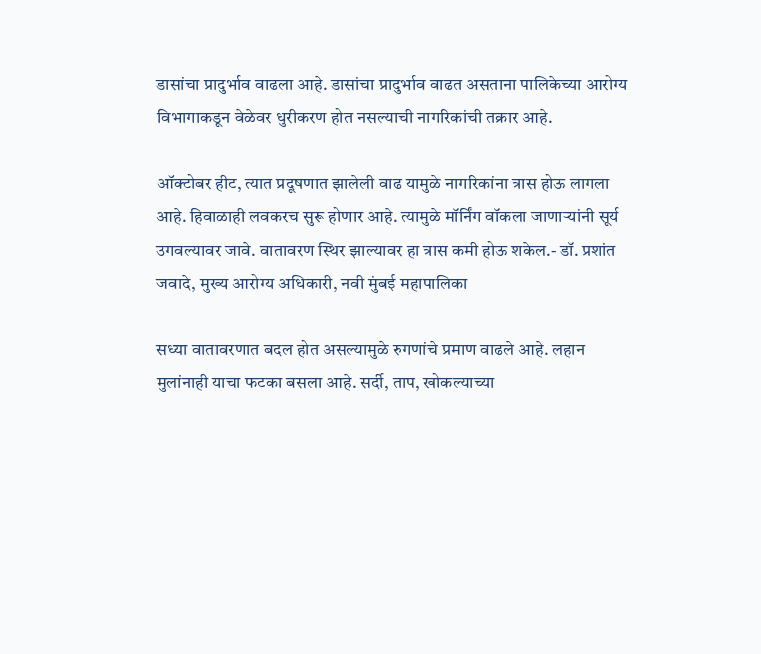डासांचा प्रादुर्भाव वाढला आहे. डासांचा प्रादुर्भाव वाढत असताना पालिकेच्या आरोग्य विभागाकडून वेळेवर धुरीकरण होत नसल्याची नागरिकांची तक्रार आहे.

ऑक्टोबर हीट, त्यात प्रदूषणात झालेली वाढ यामुळे नागरिकांना त्रास होऊ लागला आहे. हिवाळाही लवकरच सुरू होणार आहे. त्यामुळे मॉर्निंग वॉकला जाणाऱ्यांनी सूर्य उगवल्यावर जावे. वातावरण स्थिर झाल्यावर हा त्रास कमी होऊ शकेल.- डॉ. प्रशांत जवादे, मुख्य आरोग्य अधिकारी, नवी मुंबई महापालिका

सध्या वातावरणात बदल होत असल्यामुळे रुगणांचे प्रमाण वाढले आहे. लहान मुलांनाही याचा फटका बसला आहे. सर्दी, ताप, खोकल्याच्या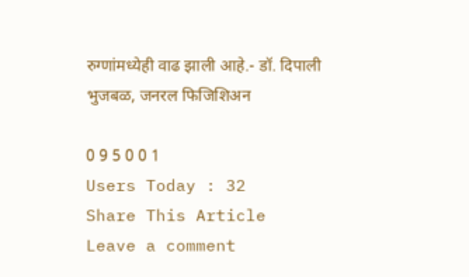रुग्णांमध्येही वाढ झाली आहे.- डॉ. दिपाली भुजबळ, जनरल फिजिशिअन

0 9 5 0 0 1
Users Today : 32
Share This Article
Leave a comment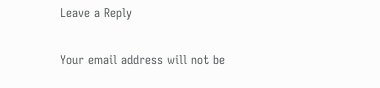Leave a Reply

Your email address will not be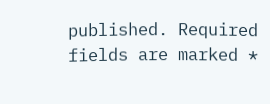published. Required fields are marked *